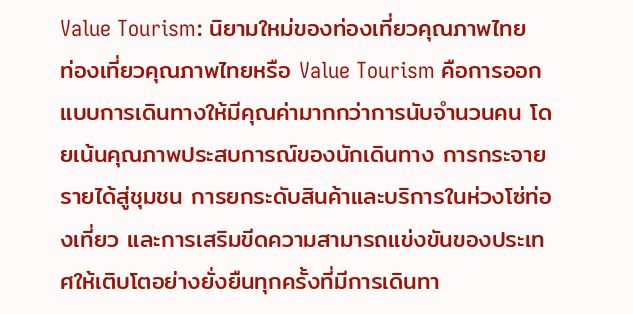Value Tourism: นิยามใหม่ของท่องเที่ยวคุณภาพไทย
ท่องเที่ยวคุณภาพไทยหรือ Value Tourism คือการออกแบบการเดินทางให้มีคุณค่ามากกว่าการนับจำนวนคน โดยเน้นคุณภาพประสบการณ์ของนักเดินทาง การกระจายรายได้สู่ชุมชน การยกระดับสินค้าและบริการในห่วงโซ่ท่องเที่ยว และการเสริมขีดความสามารถแข่งขันของประเทศให้เติบโตอย่างยั่งยืนทุกครั้งที่มีการเดินทา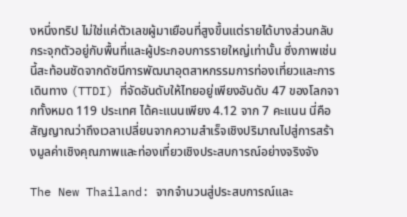งหนึ่งทริป ไม่ใช่แค่ตัวเลขผู้มาเยือนที่สูงขึ้นแต่รายได้บางส่วนกลับกระจุกตัวอยู่กับพื้นที่และผู้ประกอบการรายใหญ่เท่านั้น ซึ่งภาพเช่นนี้สะท้อนชัดจากดัชนีการพัฒนาอุตสาหกรรมการท่องเที่ยวและการเดินทาง (TTDI) ที่จัดอันดับให้ไทยอยู่เพียงอันดับ 47 ของโลกจากทั้งหมด 119 ประเทศ ได้คะแนนเพียง 4.12 จาก 7 คะแนน นี่คือสัญญาณว่าถึงเวลาเปลี่ยนจากความสำเร็จเชิงปริมาณไปสู่การสร้างมูลค่าเชิงคุณภาพและท่องเที่ยวเชิงประสบการณ์อย่างจริงจัง

The New Thailand: จากจำนวนสู่ประสบการณ์และ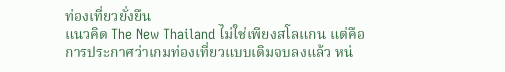ท่องเที่ยวยั่งยืน
แนวคิด The New Thailand ไม่ใช่เพียงสโลแกน แต่คือการประกาศว่าเกมท่องเที่ยวแบบเดิมจบลงแล้ว หน่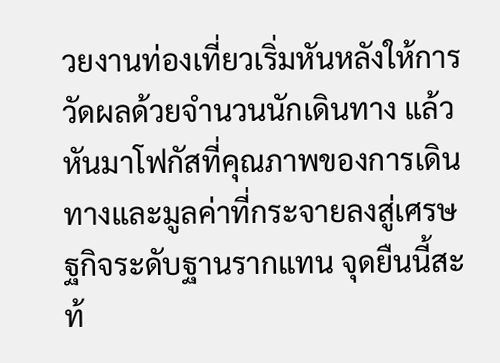วยงานท่องเที่ยวเริ่มหันหลังให้การวัดผลด้วยจำนวนนักเดินทาง แล้วหันมาโฟกัสที่คุณภาพของการเดินทางและมูลค่าที่กระจายลงสู่เศรษฐกิจระดับฐานรากแทน จุดยืนนี้สะท้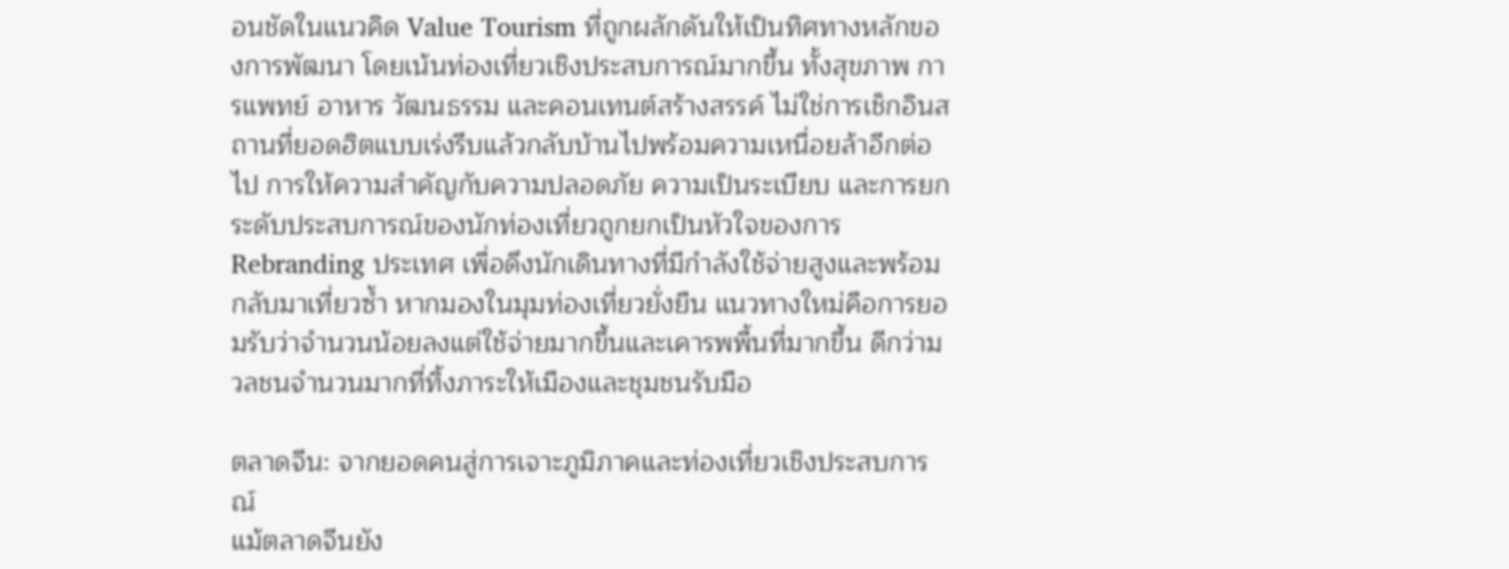อนชัดในแนวคิด Value Tourism ที่ถูกผลักดันให้เป็นทิศทางหลักของการพัฒนา โดยเน้นท่องเที่ยวเชิงประสบการณ์มากขึ้น ทั้งสุขภาพ การแพทย์ อาหาร วัฒนธรรม และคอนเทนต์สร้างสรรค์ ไม่ใช่การเช็กอินสถานที่ยอดฮิตแบบเร่งรีบแล้วกลับบ้านไปพร้อมความเหนื่อยล้าอีกต่อไป การให้ความสำคัญกับความปลอดภัย ความเป็นระเบียบ และการยกระดับประสบการณ์ของนักท่องเที่ยวถูกยกเป็นหัวใจของการ Rebranding ประเทศ เพื่อดึงนักเดินทางที่มีกำลังใช้จ่ายสูงและพร้อมกลับมาเที่ยวซ้ำ หากมองในมุมท่องเที่ยวยั่งยืน แนวทางใหม่คือการยอมรับว่าจำนวนน้อยลงแต่ใช้จ่ายมากขึ้นและเคารพพื้นที่มากขึ้น ดีกว่ามวลชนจำนวนมากที่ทิ้งภาระให้เมืองและชุมชนรับมือ

ตลาดจีน: จากยอดคนสู่การเจาะภูมิภาคและท่องเที่ยวเชิงประสบการณ์
แม้ตลาดจีนยัง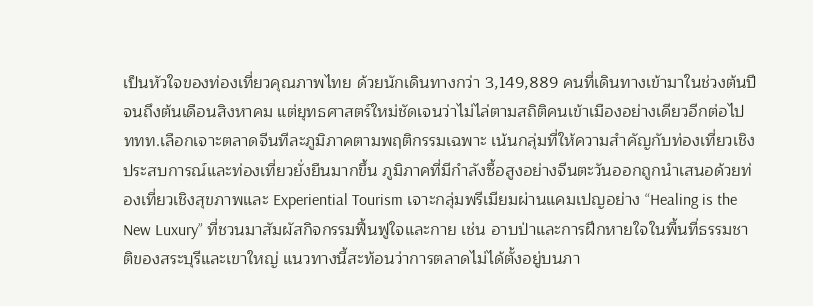เป็นหัวใจของท่องเที่ยวคุณภาพไทย ด้วยนักเดินทางกว่า 3,149,889 คนที่เดินทางเข้ามาในช่วงต้นปีจนถึงต้นเดือนสิงหาคม แต่ยุทธศาสตร์ใหม่ชัดเจนว่าไม่ไล่ตามสถิติคนเข้าเมืองอย่างเดียวอีกต่อไป ททท.เลือกเจาะตลาดจีนทีละภูมิภาคตามพฤติกรรมเฉพาะ เน้นกลุ่มที่ให้ความสำคัญกับท่องเที่ยวเชิงประสบการณ์และท่องเที่ยวยั่งยืนมากขึ้น ภูมิภาคที่มีกำลังซื้อสูงอย่างจีนตะวันออกถูกนำเสนอด้วยท่องเที่ยวเชิงสุขภาพและ Experiential Tourism เจาะกลุ่มพรีเมียมผ่านแคมเปญอย่าง “Healing is the New Luxury” ที่ชวนมาสัมผัสกิจกรรมฟื้นฟูใจและกาย เช่น อาบป่าและการฝึกหายใจในพื้นที่ธรรมชาติของสระบุรีและเขาใหญ่ แนวทางนี้สะท้อนว่าการตลาดไม่ได้ตั้งอยู่บนภา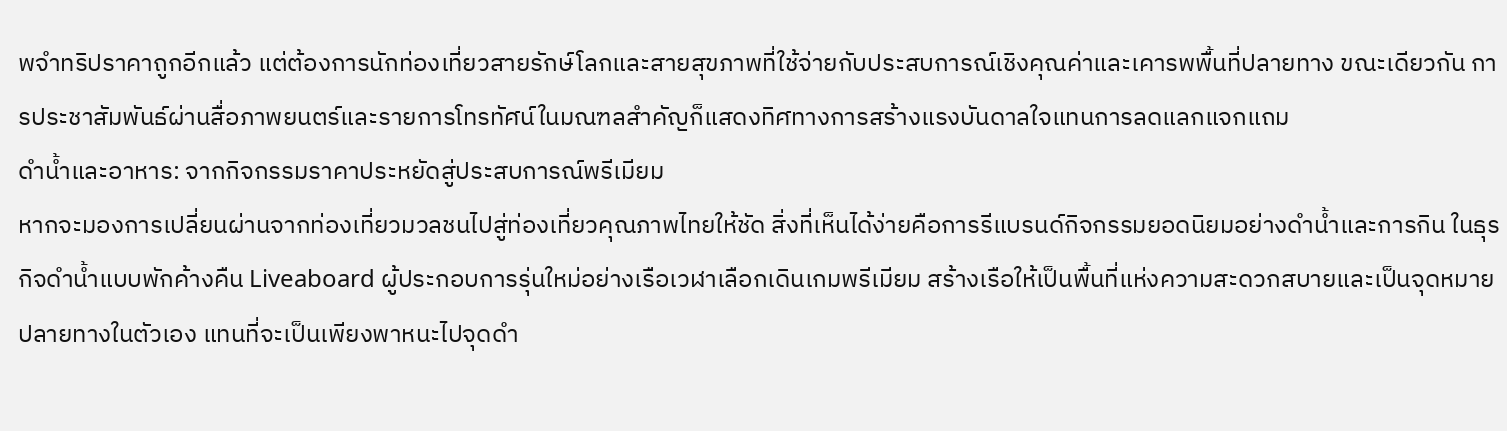พจำทริปราคาถูกอีกแล้ว แต่ต้องการนักท่องเที่ยวสายรักษ์โลกและสายสุขภาพที่ใช้จ่ายกับประสบการณ์เชิงคุณค่าและเคารพพื้นที่ปลายทาง ขณะเดียวกัน การประชาสัมพันธ์ผ่านสื่อภาพยนตร์และรายการโทรทัศน์ในมณฑลสำคัญก็แสดงทิศทางการสร้างแรงบันดาลใจแทนการลดแลกแจกแถม
ดำน้ำและอาหาร: จากกิจกรรมราคาประหยัดสู่ประสบการณ์พรีเมียม
หากจะมองการเปลี่ยนผ่านจากท่องเที่ยวมวลชนไปสู่ท่องเที่ยวคุณภาพไทยให้ชัด สิ่งที่เห็นได้ง่ายคือการรีแบรนด์กิจกรรมยอดนิยมอย่างดำน้ำและการกิน ในธุรกิจดำน้ำแบบพักค้างคืน Liveaboard ผู้ประกอบการรุ่นใหม่อย่างเรือเวฬาเลือกเดินเกมพรีเมียม สร้างเรือให้เป็นพื้นที่แห่งความสะดวกสบายและเป็นจุดหมายปลายทางในตัวเอง แทนที่จะเป็นเพียงพาหนะไปจุดดำ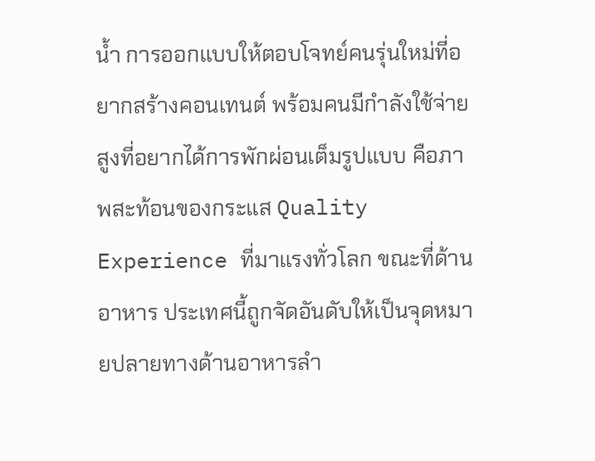น้ำ การออกแบบให้ตอบโจทย์คนรุ่นใหม่ที่อยากสร้างคอนเทนต์ พร้อมคนมีกำลังใช้จ่ายสูงที่อยากได้การพักผ่อนเต็มรูปแบบ คือภาพสะท้อนของกระแส Quality Experience ที่มาแรงทั่วโลก ขณะที่ด้านอาหาร ประเทศนี้ถูกจัดอันดับให้เป็นจุดหมายปลายทางด้านอาหารลำ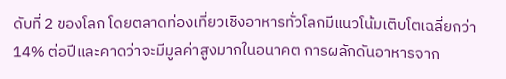ดับที่ 2 ของโลก โดยตลาดท่องเที่ยวเชิงอาหารทั่วโลกมีแนวโน้มเติบโตเฉลี่ยกว่า 14% ต่อปีและคาดว่าจะมีมูลค่าสูงมากในอนาคต การผลักดันอาหารจาก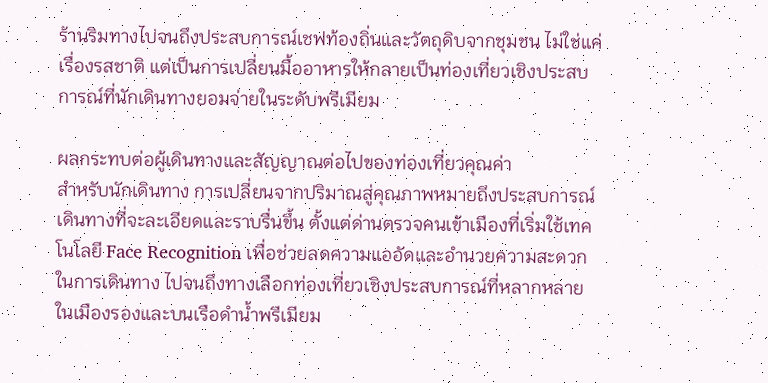ร้านริมทางไปจนถึงประสบการณ์เชฟท้องถิ่นและวัตถุดิบจากชุมชน ไม่ใช่แค่เรื่องรสชาติ แต่เป็นการเปลี่ยนมื้ออาหารให้กลายเป็นท่องเที่ยวเชิงประสบการณ์ที่นักเดินทางยอมจ่ายในระดับพรีเมียม

ผลกระทบต่อผู้เดินทางและสัญญาณต่อไปของท่องเที่ยวคุณค่า
สำหรับนักเดินทาง การเปลี่ยนจากปริมาณสู่คุณภาพหมายถึงประสบการณ์เดินทางที่จะละเอียดและราบรื่นขึ้น ตั้งแต่ด่านตรวจคนเข้าเมืองที่เริ่มใช้เทคโนโลยี Face Recognition เพื่อช่วยลดความแออัดและอำนวยความสะดวกในการเดินทาง ไปจนถึงทางเลือกท่องเที่ยวเชิงประสบการณ์ที่หลากหลายในเมืองรองและบนเรือดำน้ำพรีเมียม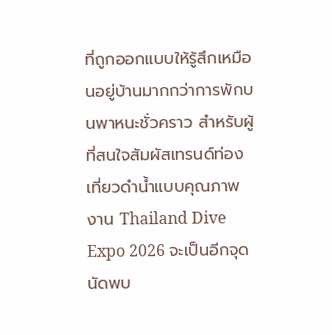ที่ถูกออกแบบให้รู้สึกเหมือนอยู่บ้านมากกว่าการพักบนพาหนะชั่วคราว สำหรับผู้ที่สนใจสัมผัสเทรนด์ท่องเที่ยวดำน้ำแบบคุณภาพ งาน Thailand Dive Expo 2026 จะเป็นอีกจุดนัดพบ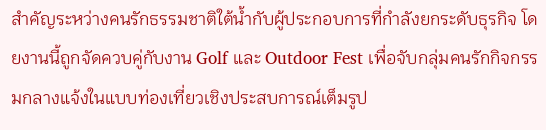สำคัญระหว่างคนรักธรรมชาติใต้น้ำกับผู้ประกอบการที่กำลังยกระดับธุรกิจ โดยงานนี้ถูกจัดควบคู่กับงาน Golf และ Outdoor Fest เพื่อจับกลุ่มคนรักกิจกรรมกลางแจ้งในแบบท่องเที่ยวเชิงประสบการณ์เต็มรูป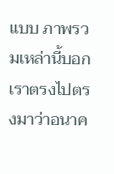แบบ ภาพรวมเหล่านี้บอกเราตรงไปตรงมาว่าอนาค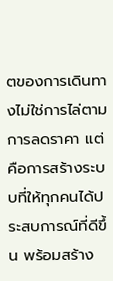ตของการเดินทางไม่ใช่การไล่ตามการลดราคา แต่คือการสร้างระบบที่ให้ทุกคนได้ประสบการณ์ที่ดีขึ้น พร้อมสร้าง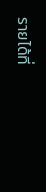รายได้ที่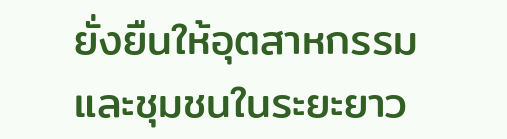ยั่งยืนให้อุตสาหกรรมและชุมชนในระยะยาว